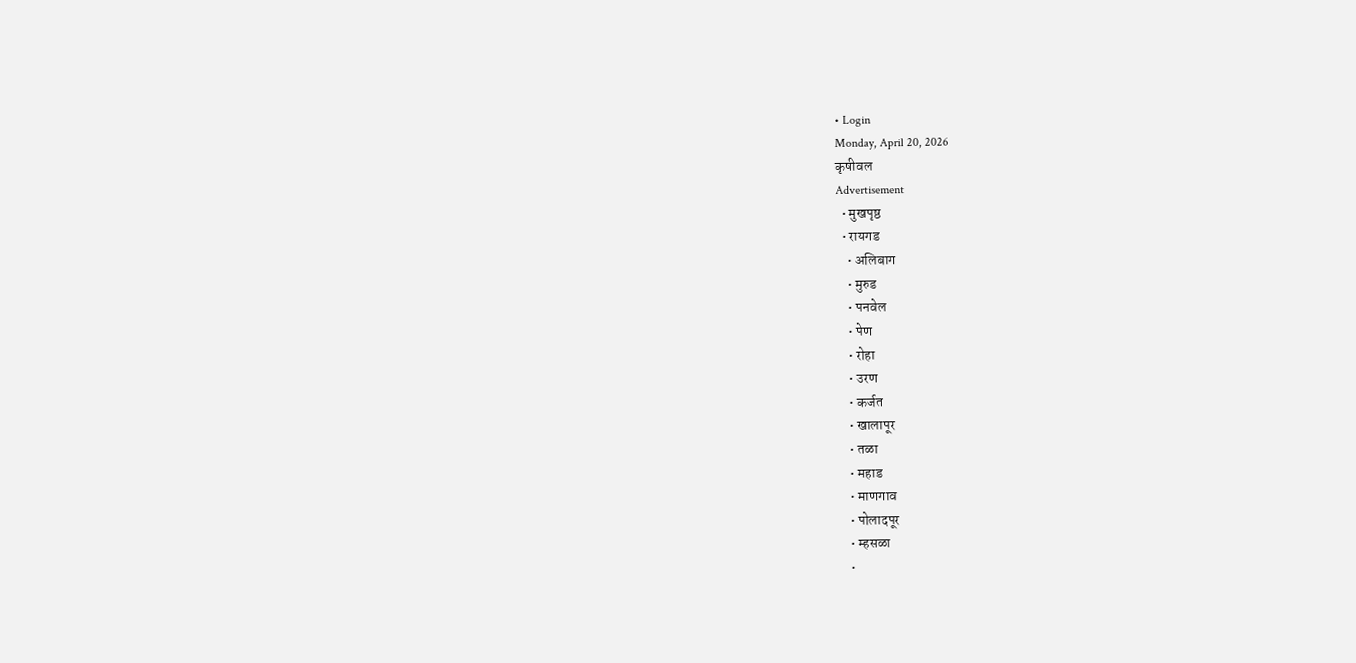• Login
Monday, April 20, 2026
कृषीवल
Advertisement
  • मुखपृष्ठ
  • रायगड
    • अलिबाग
    • मुरुड
    • पनवेल
    • पेण
    • रोहा
    • उरण
    • कर्जत
    • खालापूर
    • तळा
    • महाड
    • माणगाव
    • पोलादपूर
    • म्हसळा
    •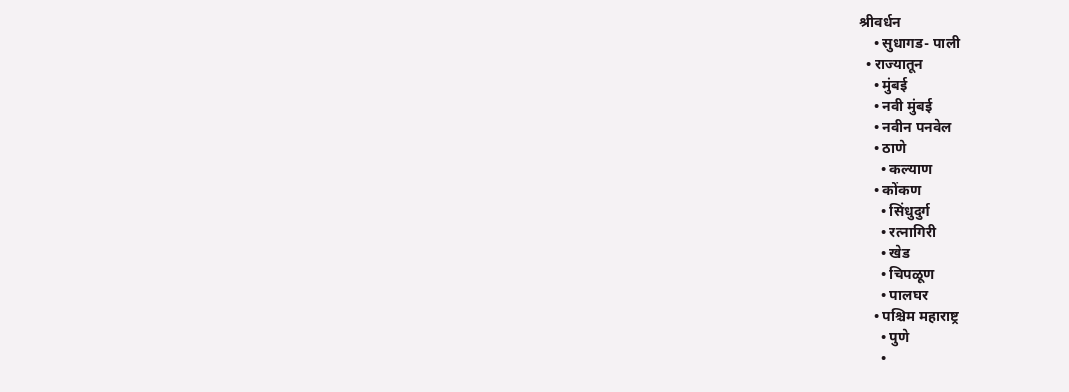श्रीवर्धन
    • सुधागड- पाली
  • राज्यातून
    • मुंबई
    • नवी मुंबई
    • नवीन पनवेल
    • ठाणे
      • कल्याण
    • कोंकण
      • सिंधुदुर्ग
      • रत्नागिरी
      • खेड
      • चिपळूण
      • पालघर
    • पश्चिम महाराष्ट्र
      • पुणे
      •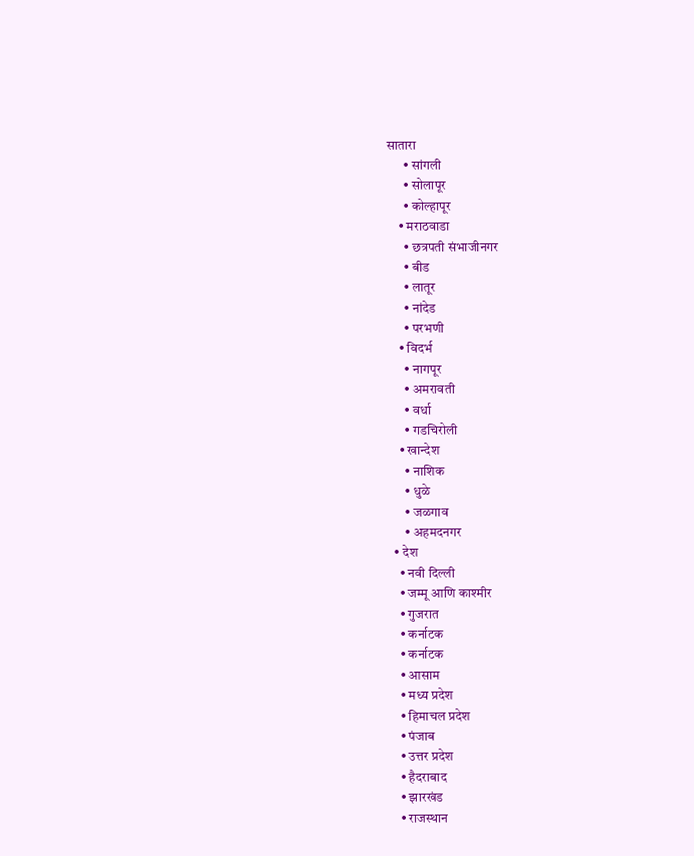सातारा
      • सांगली
      • सोलापूर
      • कोल्हापूर
    • मराठवाडा
      • छत्रपती संभाजीनगर
      • बीड
      • लातूर
      • नांदेड
      • परभणी
    • विदर्भ
      • नागपूर
      • अमरावती
      • वर्धा
      • गडचिरोली
    • खान्देश
      • नाशिक
      • धुळे
      • जळगाव
      • अहमदनगर
  • देश
    • नवी दिल्ली
    • जम्मू आणि काश्मीर
    • गुजरात
    • कर्नाटक
    • कर्नाटक
    • आसाम
    • मध्य प्रदेश
    • हिमाचल प्रदेश
    • पंजाब
    • उत्तर प्रदेश
    • हैदराबाद
    • झारखंड
    • राजस्थान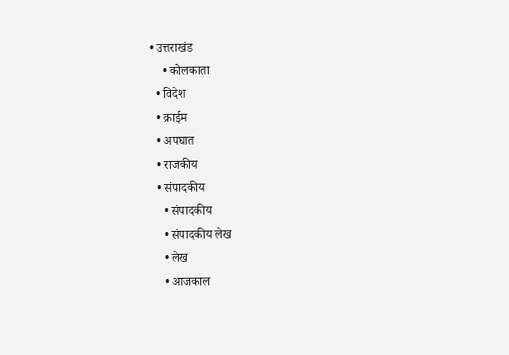• उत्तराखंड
    • कोलकाता
  • विदेश
  • क्राईम
  • अपघात
  • राजकीय
  • संपादकीय
    • संपादकीय
    • संपादकीय लेख
    • लेख
    • आजकाल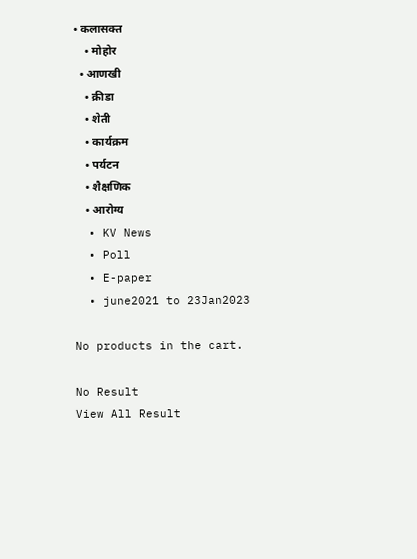• कलासक्त
    • मोहोर
  • आणखी
    • क्रीडा
    • शेती
    • कार्यक्रम
    • पर्यटन
    • शैक्षणिक
    • आरोग्य
  • KV News
  • Poll
  • E-paper
  • june2021 to 23Jan2023

No products in the cart.

No Result
View All Result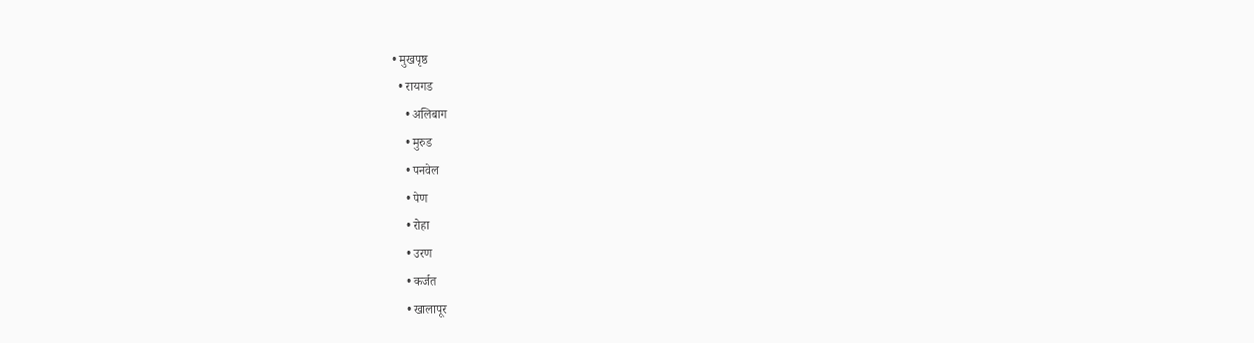• मुखपृष्ठ
  • रायगड
    • अलिबाग
    • मुरुड
    • पनवेल
    • पेण
    • रोहा
    • उरण
    • कर्जत
    • खालापूर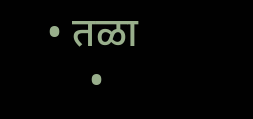• तळा
    •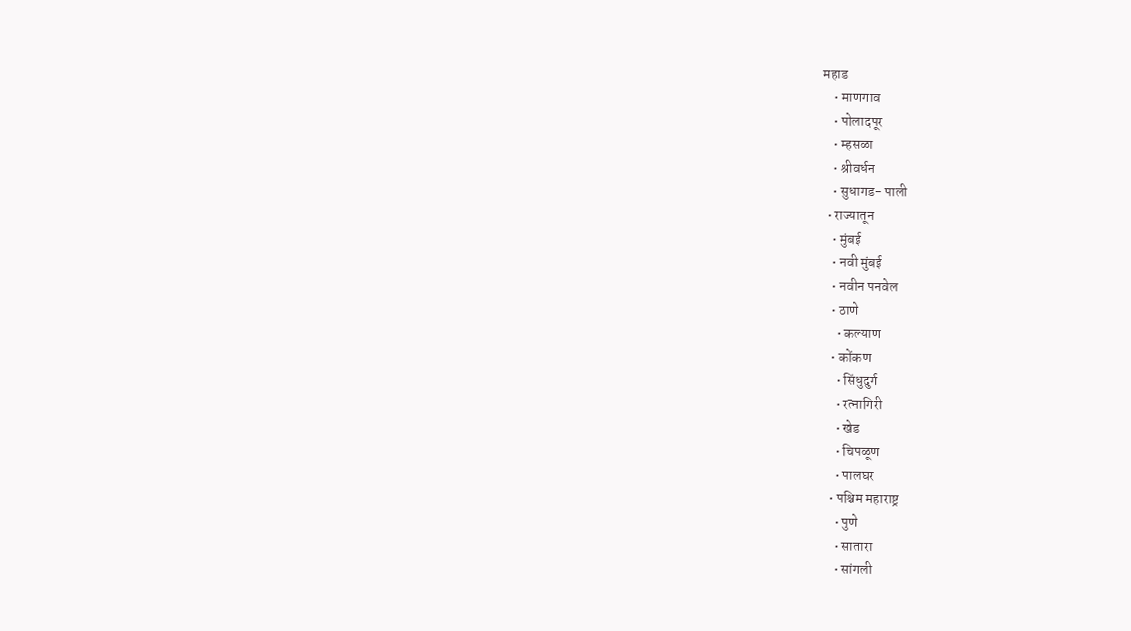महाड
    • माणगाव
    • पोलादपूर
    • म्हसळा
    • श्रीवर्धन
    • सुधागड- पाली
  • राज्यातून
    • मुंबई
    • नवी मुंबई
    • नवीन पनवेल
    • ठाणे
      • कल्याण
    • कोंकण
      • सिंधुदुर्ग
      • रत्नागिरी
      • खेड
      • चिपळूण
      • पालघर
    • पश्चिम महाराष्ट्र
      • पुणे
      • सातारा
      • सांगली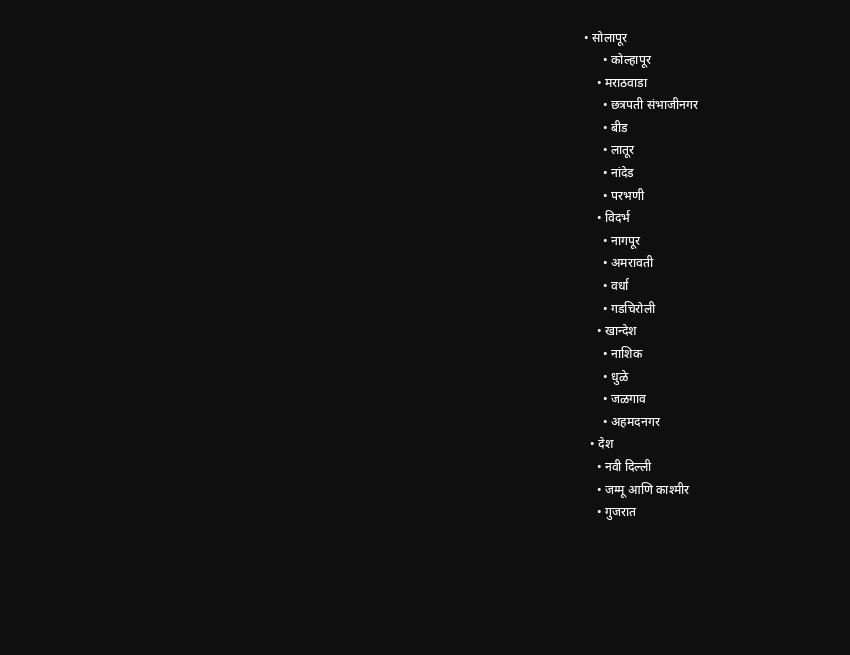• सोलापूर
      • कोल्हापूर
    • मराठवाडा
      • छत्रपती संभाजीनगर
      • बीड
      • लातूर
      • नांदेड
      • परभणी
    • विदर्भ
      • नागपूर
      • अमरावती
      • वर्धा
      • गडचिरोली
    • खान्देश
      • नाशिक
      • धुळे
      • जळगाव
      • अहमदनगर
  • देश
    • नवी दिल्ली
    • जम्मू आणि काश्मीर
    • गुजरात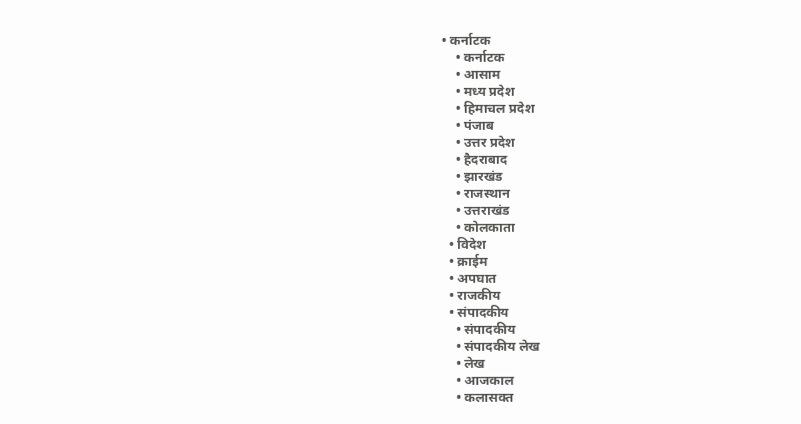• कर्नाटक
    • कर्नाटक
    • आसाम
    • मध्य प्रदेश
    • हिमाचल प्रदेश
    • पंजाब
    • उत्तर प्रदेश
    • हैदराबाद
    • झारखंड
    • राजस्थान
    • उत्तराखंड
    • कोलकाता
  • विदेश
  • क्राईम
  • अपघात
  • राजकीय
  • संपादकीय
    • संपादकीय
    • संपादकीय लेख
    • लेख
    • आजकाल
    • कलासक्त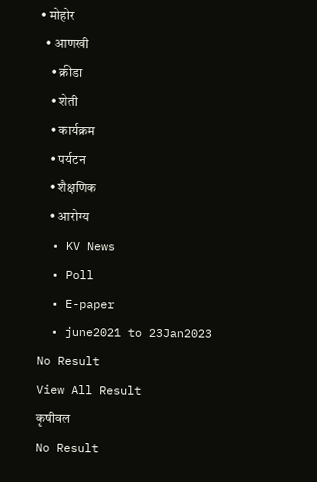• मोहोर
  • आणखी
    • क्रीडा
    • शेती
    • कार्यक्रम
    • पर्यटन
    • शैक्षणिक
    • आरोग्य
  • KV News
  • Poll
  • E-paper
  • june2021 to 23Jan2023
No Result
View All Result
कृषीवल
No Result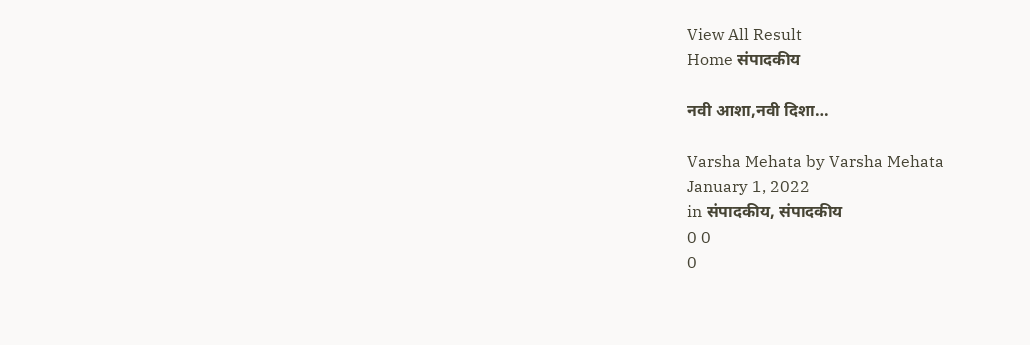View All Result
Home संपादकीय

नवी आशा,नवी दिशा…

Varsha Mehata by Varsha Mehata
January 1, 2022
in संपादकीय, संपादकीय
0 0
0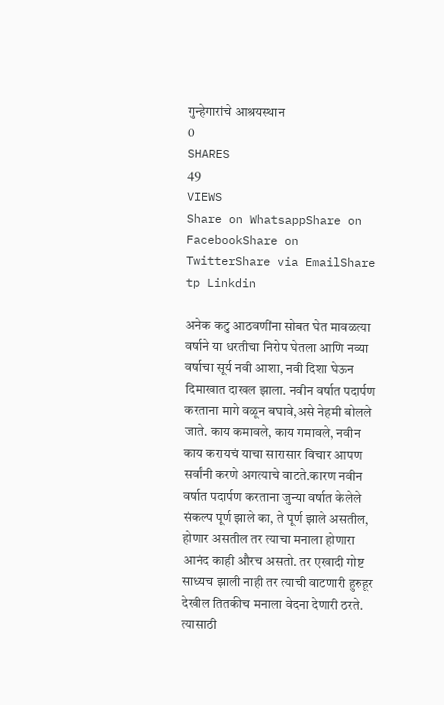गुन्हेगारांचे आश्रयस्थान
0
SHARES
49
VIEWS
Share on WhatsappShare on FacebookShare on TwitterShare via EmailShare tp Linkdin

अनेक कटु आठवणींना सोबत घेत मावळत्या वर्षाने या धरतीचा निरोप घेतला आणि नव्या वर्षाचा सूर्य नवी आशा, नवी दिशा घेऊन दिमाखात दाखल झाला. नवीन वर्षात पदार्पण करताना मागे वळून बघावे,असे नेहमी बोलले जाते. काय कमावले, काय गमावले, नवीन काय करायचं याचा सारासार विचार आपण सर्वांनी करणे अगत्याचे वाटते.कारण नवीन वर्षात पदार्पण करताना जुन्या वर्षात केलेले संकल्प पूर्ण झाले का, ते पूर्ण झाले असतील, होणार असतील तर त्याचा मनाला होणारा आनंद काही औरच असतो. तर एखादी गोष्ट साध्यच झाली नाही तर त्याची वाटणारी हुरुहूर देखील तितकीच मनाला वेदना देणारी ठरते. त्यासाठी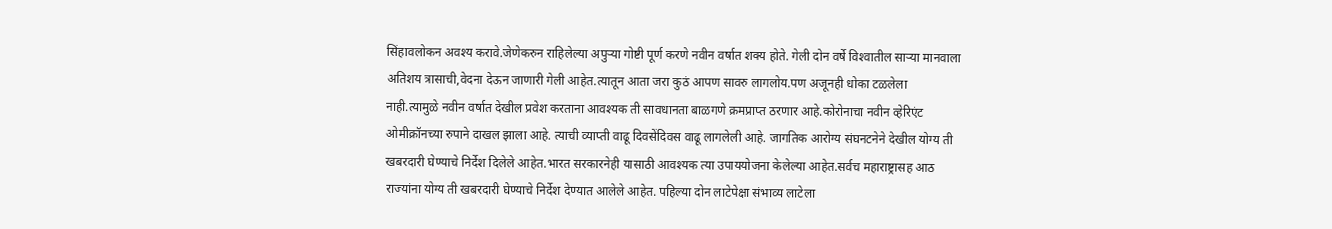सिंहावलोकन अवश्य करावे.जेणेकरुन राहिलेल्या अपुर्‍या गोष्टी पूर्ण करणे नवीन वर्षात शक्य होते. गेली दोन वर्षे विश्‍वातील सार्‍या मानवाला अतिशय त्रासाची,वेदना देऊन जाणारी गेली आहेत.त्यातून आता जरा कुठं आपण सावरु लागलोय.पण अजूनही धोका टळलेला नाही.त्यामुळे नवीन वर्षात देखील प्रवेश करताना आवश्यक ती सावधानता बाळगणे क्रमप्राप्त ठरणार आहे.कोरोनाचा नवीन व्हेरिएंट ओमीक्रॉनच्या रुपाने दाखल झाला आहे. त्याची व्याप्ती वाढू दिवसेंदिवस वाढू लागलेली आहे. जागतिक आरोग्य संघनटनेने देखील योग्य ती खबरदारी घेण्याचे निर्देश दिलेले आहेत.भारत सरकारनेही यासाठी आवश्यक त्या उपाययोजना केलेल्या आहेत.सर्वच महाराष्ट्रासह आठ राज्यांना योग्य ती खबरदारी घेण्याचे निर्देश देण्यात आलेले आहेत. पहिल्या दोन लाटेपेक्षा संभाव्य लाटेला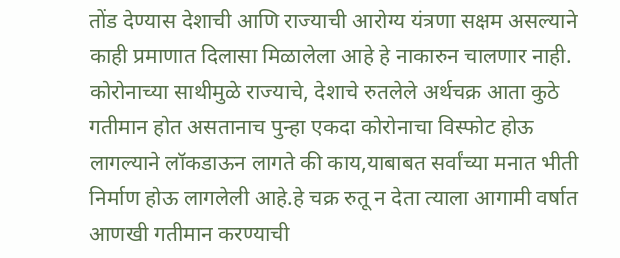तोंड देण्यास देशाची आणि राज्याची आरोग्य यंत्रणा सक्षम असल्याने काही प्रमाणात दिलासा मिळालेला आहे हे नाकारुन चालणार नाही. कोरोनाच्या साथीमुळे राज्याचे, देशाचे रुतलेले अर्थचक्र आता कुठे गतीमान होत असतानाच पुन्हा एकदा कोरोनाचा विस्फोट होऊ लागल्याने लॉकडाऊन लागते की काय,याबाबत सर्वांच्या मनात भीती निर्माण होऊ लागलेली आहे.हे चक्र रुतू न देता त्याला आगामी वर्षात आणखी गतीमान करण्याची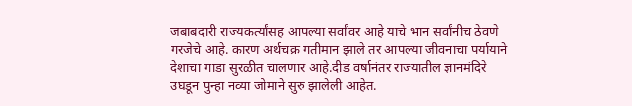जबाबदारी राज्यकर्त्यांसह आपल्या सर्वांवर आहे याचे भान सर्वांनीच ठेवणे गरजेचे आहे. कारण अर्थचक्र गतीमान झाले तर आपल्या जीवनाचा पर्यायाने देशाचा गाडा सुरळीत चालणार आहे.दीड वर्षानंतर राज्यातील ज्ञानमंदिरे उघडून पुन्हा नव्या जोमाने सुरु झालेली आहेत.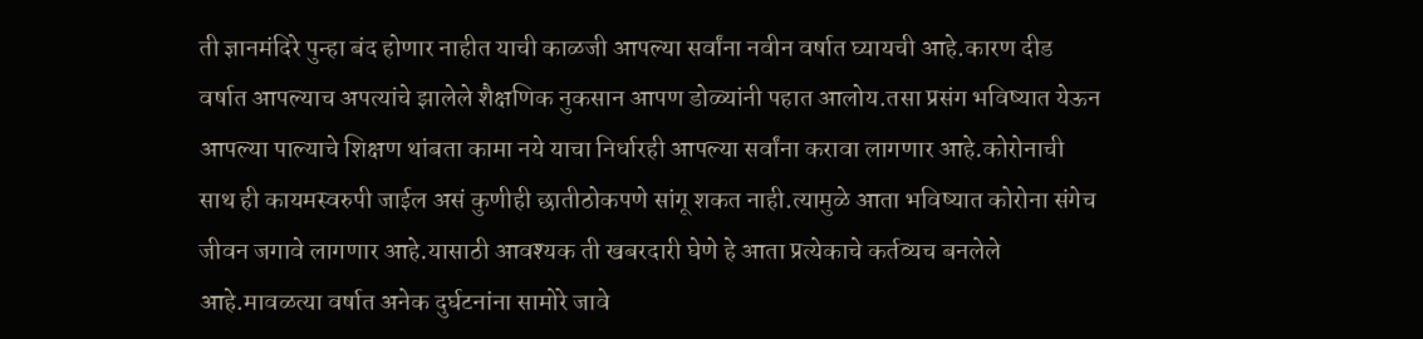ती ज्ञानमंदिरे पुन्हा बंद होणार नाहीत याची काळजी आपल्या सर्वांना नवीन वर्षात घ्यायची आहे.कारण दीड वर्षात आपल्याच अपत्यांचे झालेले शैक्षणिक नुकसान आपण डोळ्यांनी पहात आलोय.तसा प्रसंग भविष्यात येऊन आपल्या पाल्याचे शिक्षण थांबता कामा नये याचा निर्धारही आपल्या सर्वांना करावा लागणार आहे.कोरोनाची साथ ही कायमस्वरुपी जाईल असं कुणीही छातीठोकपणे सांगू शकत नाही.त्यामुळे आता भविष्यात कोरोना संगेच जीवन जगावे लागणार आहे.यासाठी आवश्यक ती खबरदारी घेणे हे आता प्रत्येकाचे कर्तव्यच बनलेले आहे.मावळत्या वर्षात अनेक दुर्घटनांना सामोरे जावे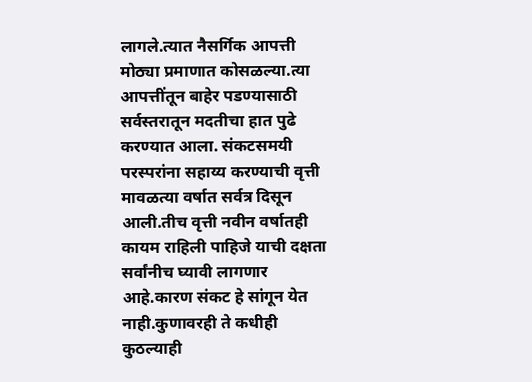लागले.त्यात नैसर्गिक आपत्ती मोठ्या प्रमाणात कोसळल्या.त्या आपत्तींतून बाहेर पडण्यासाठी सर्वस्तरातून मदतीचा हात पुढे करण्यात आला. संकटसमयी परस्परांना सहाय्य करण्याची वृत्ती मावळत्या वर्षात सर्वत्र दिसून आली.तीच वृत्ती नवीन वर्षातही कायम राहिली पाहिजे याची दक्षता सर्वांनीच घ्यावी लागणार आहे.कारण संकट हे सांगून येत नाही.कुणावरही ते कधीही कुठल्याही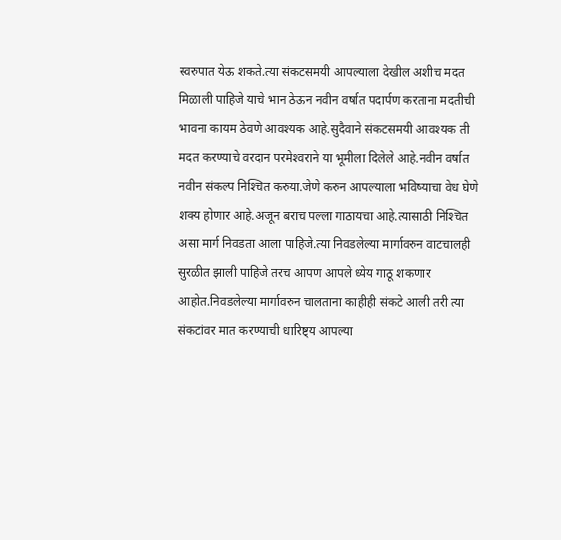स्वरुपात येऊ शकते.त्या संकटसमयी आपल्याला देखील अशीच मदत मिळाली पाहिजे याचे भान ठेऊन नवीन वर्षात पदार्पण करताना मदतीची भावना कायम ठेवणे आवश्यक आहे.सुदैवाने संकटसमयी आवश्यक ती मदत करण्याचे वरदान परमेश्‍वराने या भूमीला दिलेले आहे.नवीन वर्षात नवीन संकल्प निश्‍चित करुया.जेणे करुन आपल्याला भविष्याचा वेध घेणे शक्य होणार आहे.अजून बराच पल्ला गाठायचा आहे.त्यासाठी निश्‍चित असा मार्ग निवडता आला पाहिजे.त्या निवडलेल्या मार्गावरुन वाटचालही सुरळीत झाली पाहिजे तरच आपण आपले ध्येय गाठू शकणार आहोत.निवडलेल्या मार्गावरुन चालताना काहीही संकटे आली तरी त्या संकटांवर मात करण्याची धारिष्ट्य आपल्या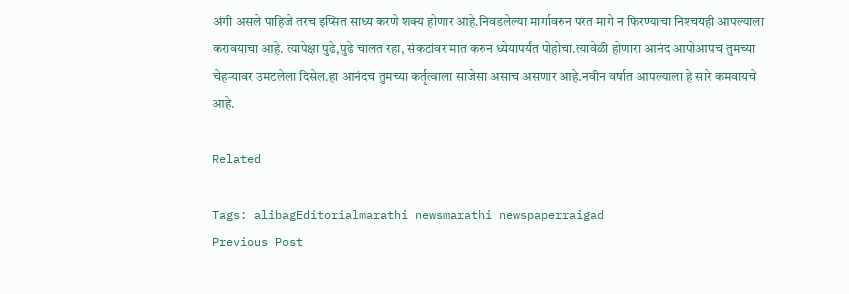अंगी असले पाहिजे तरच इप्सित साध्य करणे शक्य होणार आहे.निवडलेल्या मार्गावरुन परत मागे न फिरण्याचा निश्‍चयही आपल्याला करावयाचा आहे. त्यापेक्षा पुढे,पुढे चालत रहा, संकटांवर मात करुन ध्येयापर्यंत पोहोचा.त्यावेळी होणारा आनंद आपोआपच तुमच्या चेहर्‍यावर उमटलेला दिसेल.हा आनंदच तुमच्या कर्तृत्वाला साजेसा असाच असणार आहे.नवीन वर्षात आपल्याला हे सारे कमवायचे आहे.

Related

Tags: alibagEditorialmarathi newsmarathi newspaperraigad
Previous Post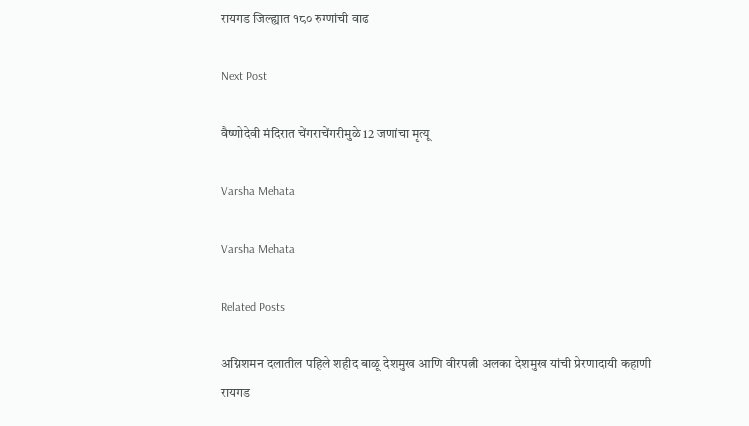रायगड जिल्ह्यात १८० रुग्णांची वाढ

Next Post

वैष्णोदेवी मंदिरात चेंगराचेंगरीमुळे 12 जणांचा मृत्यू

Varsha Mehata

Varsha Mehata

Related Posts

अग्निशमन दलातील पहिले शहीद बाळू देशमुख आणि वीरपत्नी अलका देशमुख यांची प्रेरणादायी कहाणी
रायगड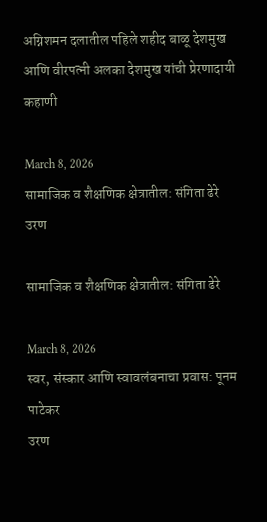अग्निशमन दलातील पहिले शहीद बाळू देशमुख आणि वीरपत्नी अलका देशमुख यांची प्रेरणादायी कहाणी

March 8, 2026
सामाजिक व शैक्षणिक क्षेत्रातील: संगिता ढेरे
उरण

सामाजिक व शैक्षणिक क्षेत्रातील: संगिता ढेरे

March 8, 2026
स्वर, संस्कार आणि स्वावलंबनाचा प्रवास: पूनम पाटेकर
उरण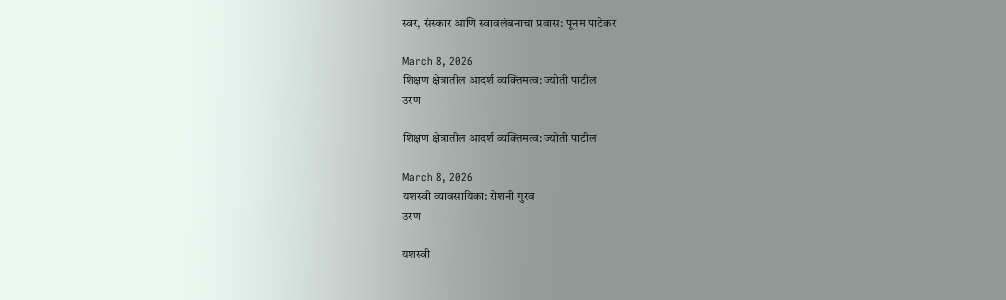स्वर, संस्कार आणि स्वावलंबनाचा प्रवास: पूनम पाटेकर

March 8, 2026
शिक्षण क्षेत्रातील आदर्श व्यक्तिमत्व: ज्योती पाटील
उरण

शिक्षण क्षेत्रातील आदर्श व्यक्तिमत्व: ज्योती पाटील

March 8, 2026
यशस्वी व्यावसायिका: रोशनी गुरव
उरण

यशस्वी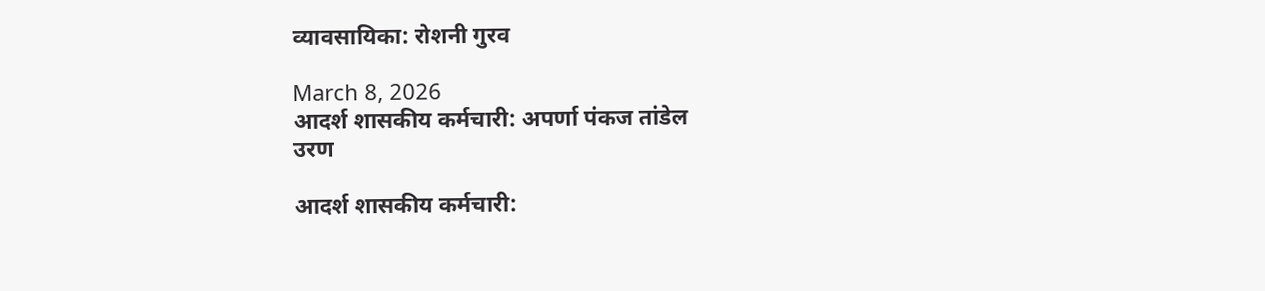व्यावसायिका: रोशनी गुरव

March 8, 2026
आदर्श शासकीय कर्मचारी: अपर्णा पंकज तांडेल
उरण

आदर्श शासकीय कर्मचारी: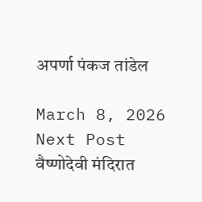अपर्णा पंकज तांडेल

March 8, 2026
Next Post
वैष्णोदेवी मंदिरात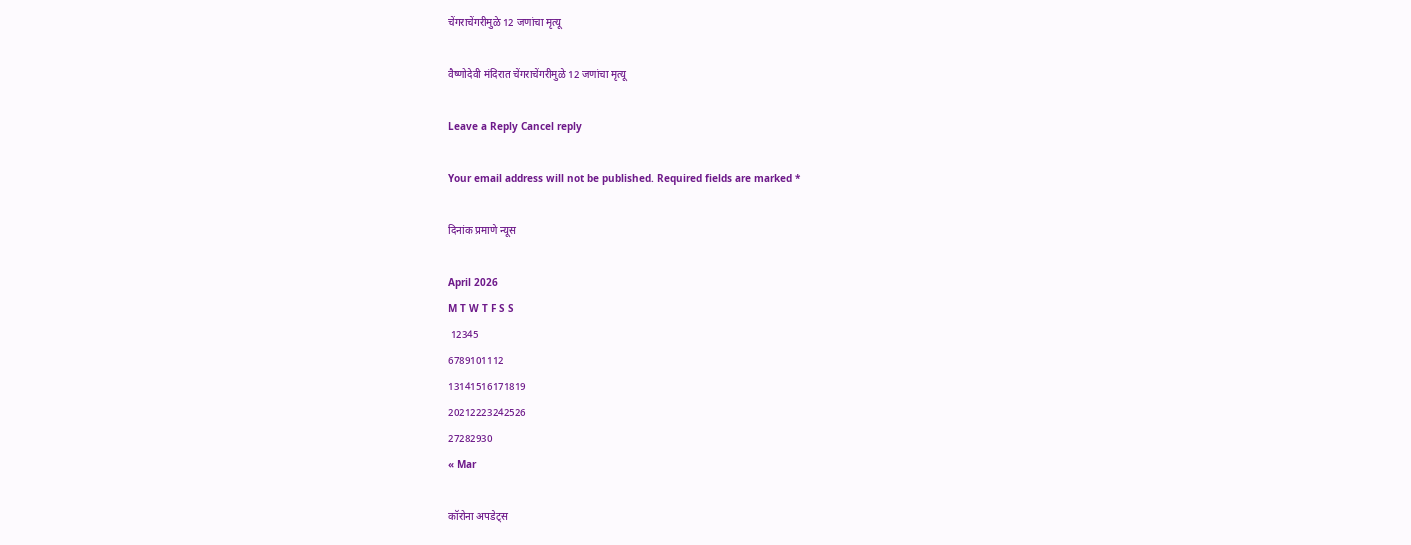चेंगराचेंगरीमुळे 12 जणांचा मृत्यू

वैष्णोदेवी मंदिरात चेंगराचेंगरीमुळे 12 जणांचा मृत्यू

Leave a Reply Cancel reply

Your email address will not be published. Required fields are marked *

दिनांक प्रमाणे न्यूस

April 2026
M T W T F S S
 12345
6789101112
13141516171819
20212223242526
27282930
« Mar

कॉरोना अपडेट्स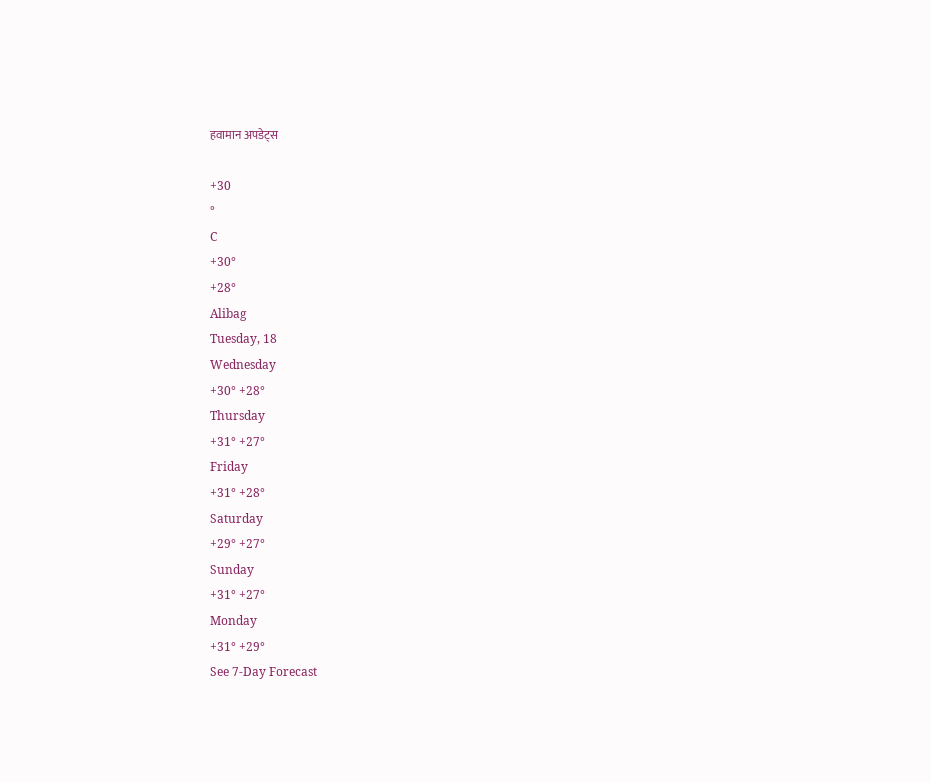हवामान अपडेट्स

+30
°
C
+30°
+28°
Alibag
Tuesday, 18
Wednesday
+30° +28°
Thursday
+31° +27°
Friday
+31° +28°
Saturday
+29° +27°
Sunday
+31° +27°
Monday
+31° +29°
See 7-Day Forecast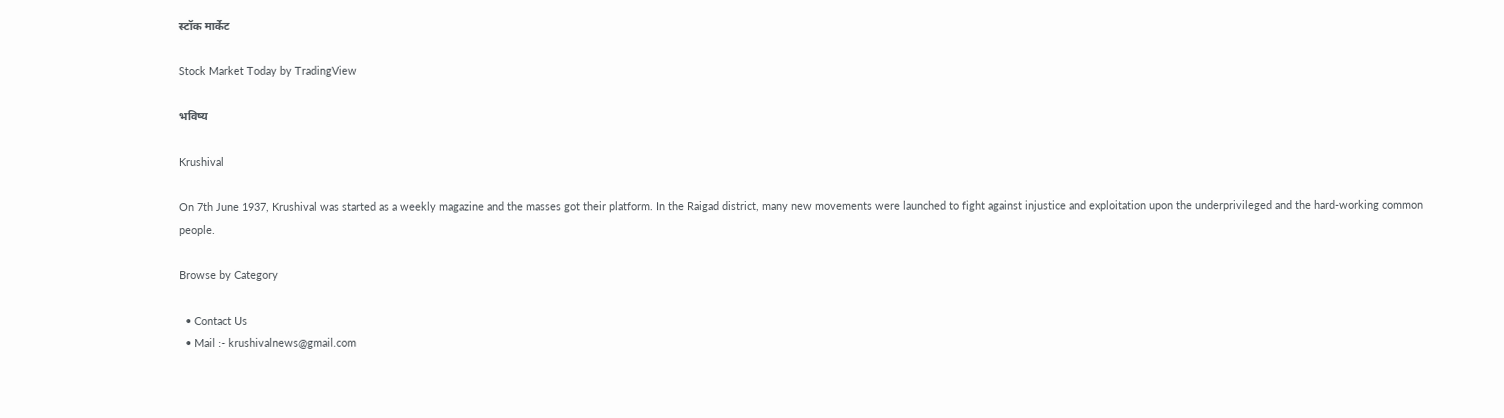स्टॉक मार्केट

Stock Market Today by TradingView

भविष्य

Krushival

On 7th June 1937, Krushival was started as a weekly magazine and the masses got their platform. In the Raigad district, many new movements were launched to fight against injustice and exploitation upon the underprivileged and the hard-working common people.

Browse by Category

  • Contact Us
  • Mail :- krushivalnews@gmail.com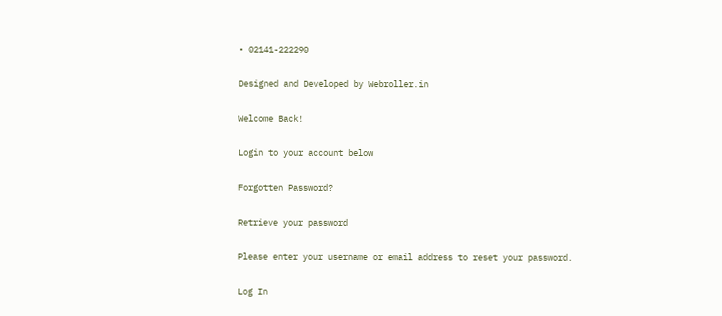• 02141-222290

Designed and Developed by Webroller.in

Welcome Back!

Login to your account below

Forgotten Password?

Retrieve your password

Please enter your username or email address to reset your password.

Log In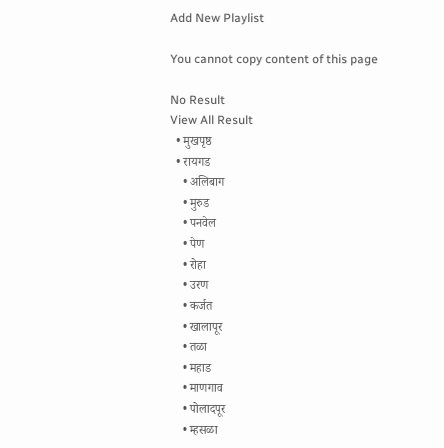Add New Playlist

You cannot copy content of this page

No Result
View All Result
  • मुखपृष्ठ
  • रायगड
    • अलिबाग
    • मुरुड
    • पनवेल
    • पेण
    • रोहा
    • उरण
    • कर्जत
    • खालापूर
    • तळा
    • महाड
    • माणगाव
    • पोलादपूर
    • म्हसळा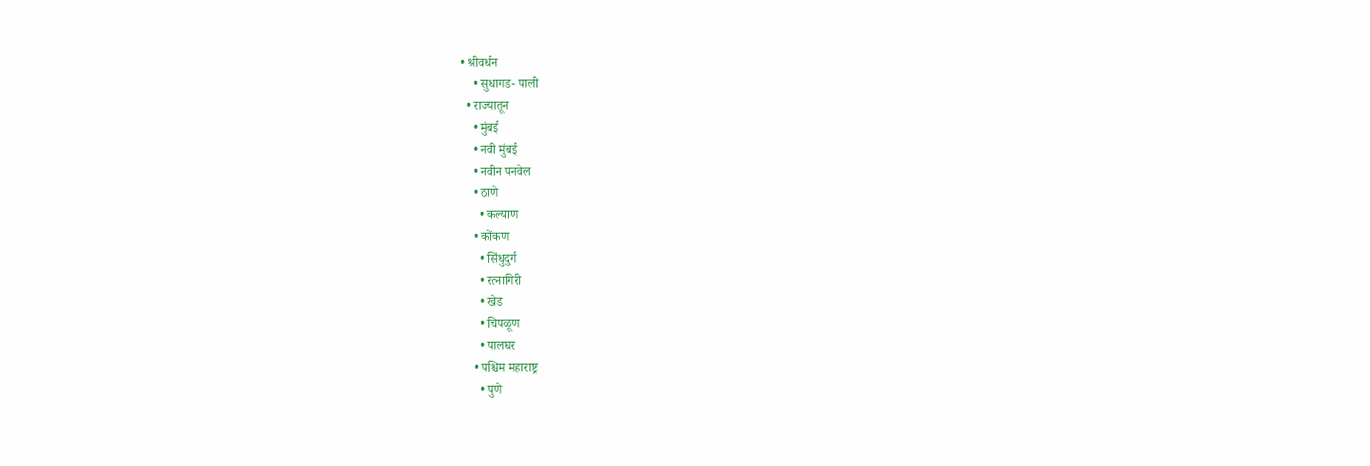• श्रीवर्धन
    • सुधागड- पाली
  • राज्यातून
    • मुंबई
    • नवी मुंबई
    • नवीन पनवेल
    • ठाणे
      • कल्याण
    • कोंकण
      • सिंधुदुर्ग
      • रत्नागिरी
      • खेड
      • चिपळूण
      • पालघर
    • पश्चिम महाराष्ट्र
      • पुणे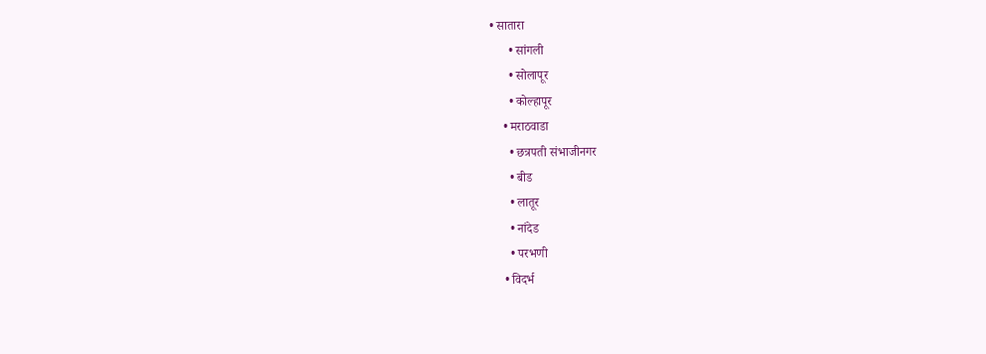• सातारा
      • सांगली
      • सोलापूर
      • कोल्हापूर
    • मराठवाडा
      • छत्रपती संभाजीनगर
      • बीड
      • लातूर
      • नांदेड
      • परभणी
    • विदर्भ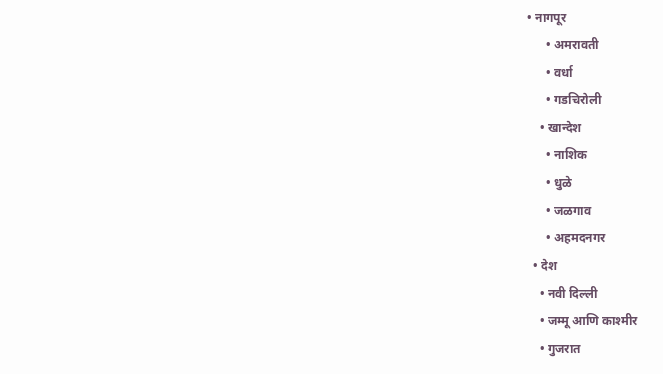• नागपूर
      • अमरावती
      • वर्धा
      • गडचिरोली
    • खान्देश
      • नाशिक
      • धुळे
      • जळगाव
      • अहमदनगर
  • देश
    • नवी दिल्ली
    • जम्मू आणि काश्मीर
    • गुजरात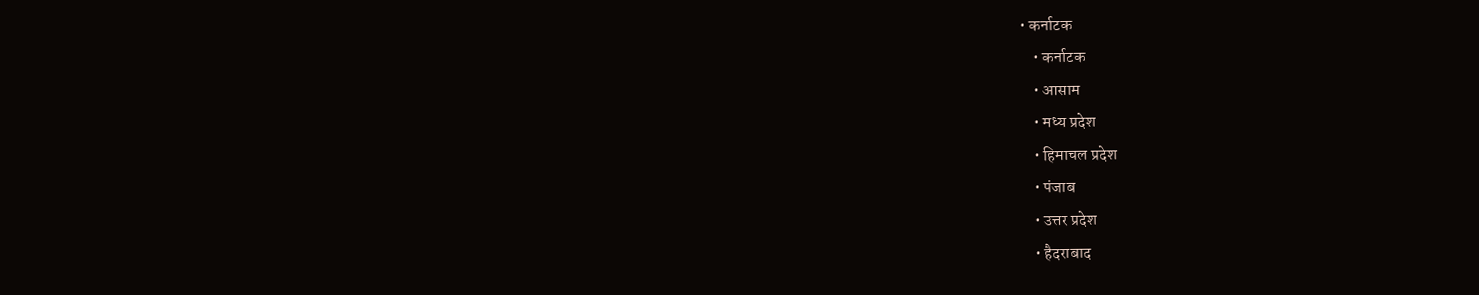• कर्नाटक
    • कर्नाटक
    • आसाम
    • मध्य प्रदेश
    • हिमाचल प्रदेश
    • पंजाब
    • उत्तर प्रदेश
    • हैदराबाद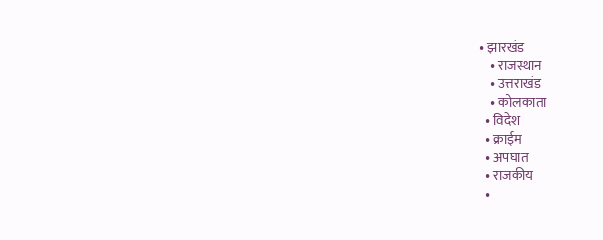• झारखंड
    • राजस्थान
    • उत्तराखंड
    • कोलकाता
  • विदेश
  • क्राईम
  • अपघात
  • राजकीय
  •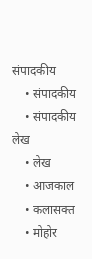संपादकीय
    • संपादकीय
    • संपादकीय लेख
    • लेख
    • आजकाल
    • कलासक्त
    • मोहोर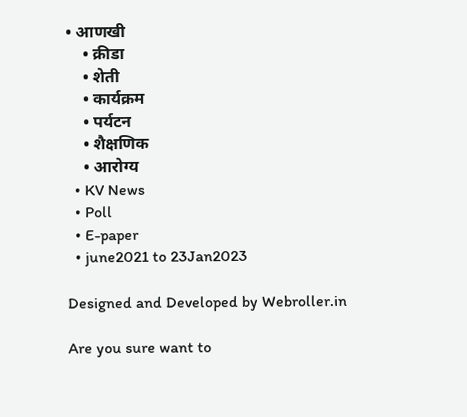• आणखी
    • क्रीडा
    • शेती
    • कार्यक्रम
    • पर्यटन
    • शैक्षणिक
    • आरोग्य
  • KV News
  • Poll
  • E-paper
  • june2021 to 23Jan2023

Designed and Developed by Webroller.in

Are you sure want to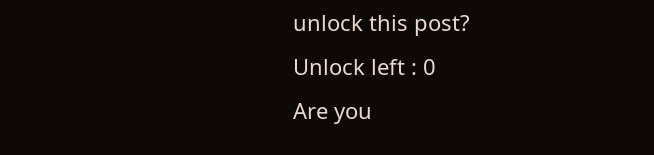unlock this post?
Unlock left : 0
Are you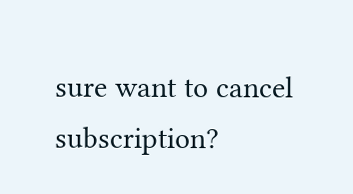sure want to cancel subscription?